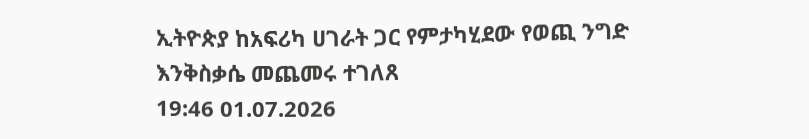ኢትዮጵያ ከአፍሪካ ሀገራት ጋር የምታካሂደው የወጪ ንግድ እንቅስቃሴ መጨመሩ ተገለጸ
19:46 01.07.2026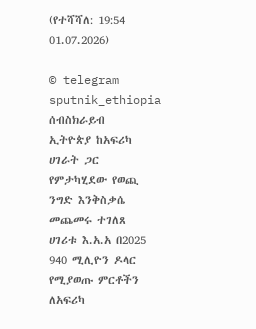(የተሻሻለ: 19:54 01.07.2026)

© telegram sputnik_ethiopia
ሰብስክራይብ
ኢትዮጵያ ከአፍሪካ ሀገራት ጋር የምታካሂደው የወጪ ንግድ እንቅስቃሴ መጨመሩ ተገለጸ
ሀገሪቱ እ.አ.አ በ2025 940 ሚሊዮን ዶላር የሚያወጡ ምርቶችን ለአፍሪካ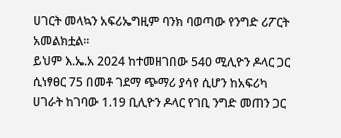ሀገርት መላኳን አፍሪኤግዚም ባንክ ባወጣው የንግድ ሪፖርት አመልክቷል።
ይህም እ.ኤ.አ 2024 ከተመዘገበው 540 ሚሊዮን ዶላር ጋር ሲነፃፀር 75 በመቶ ገደማ ጭማሪ ያሳየ ሲሆን ከአፍሪካ ሀገራት ከገባው 1.19 ቢሊዮን ዶላር የገቢ ንግድ መጠን ጋር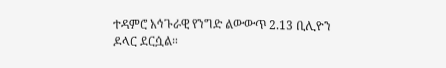ተዳምሮ አኅጉራዊ የንግድ ልውውጥ 2.13 ቢሊዮን ዶላር ደርሷል።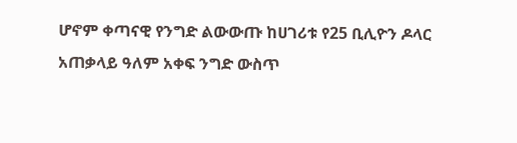ሆኖም ቀጣናዊ የንግድ ልውውጡ ከሀገሪቱ የ25 ቢሊዮን ዶላር አጠቃላይ ዓለም አቀፍ ንግድ ውስጥ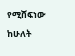የሚሸፍነው ከሁለት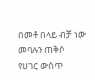በመቶ በላይ ብቻ ነው መባሉን ጠቅሶ የሀገር ውስጥ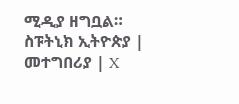ሚዲያ ዘግቧል።
ስፑትኒክ ኢትዮጵያ | መተግበሪያ | X